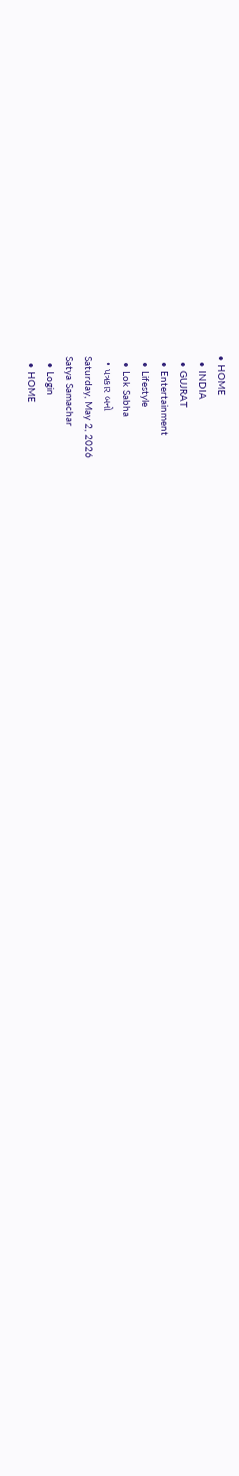• HOME
  • INDIA
  • GUJRAT
  • Entertainment
  • Lifestyle
  • Lok Sabha
  • પત્રકાર બનો
Saturday, May 2, 2026
Satya Samachar
  • Login
  • HOME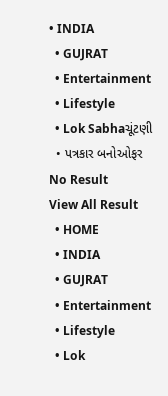• INDIA
  • GUJRAT
  • Entertainment
  • Lifestyle
  • Lok Sabhaચૂંટણી
  • પત્રકાર બનોઓફર
No Result
View All Result
  • HOME
  • INDIA
  • GUJRAT
  • Entertainment
  • Lifestyle
  • Lok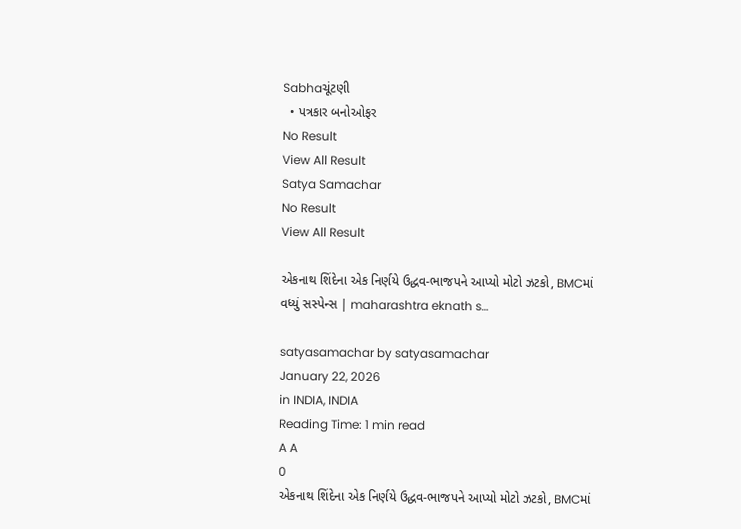Sabhaચૂંટણી
  • પત્રકાર બનોઓફર
No Result
View All Result
Satya Samachar
No Result
View All Result

એકનાથ શિંદેના એક નિર્ણયે ઉદ્ધવ-ભાજપને આપ્યો મોટો ઝટકો, BMCમાં વધ્યું સસ્પેન્સ | maharashtra eknath s…

satyasamachar by satyasamachar
January 22, 2026
in INDIA, INDIA
Reading Time: 1 min read
A A
0
એકનાથ શિંદેના એક નિર્ણયે ઉદ્ધવ-ભાજપને આપ્યો મોટો ઝટકો, BMCમાં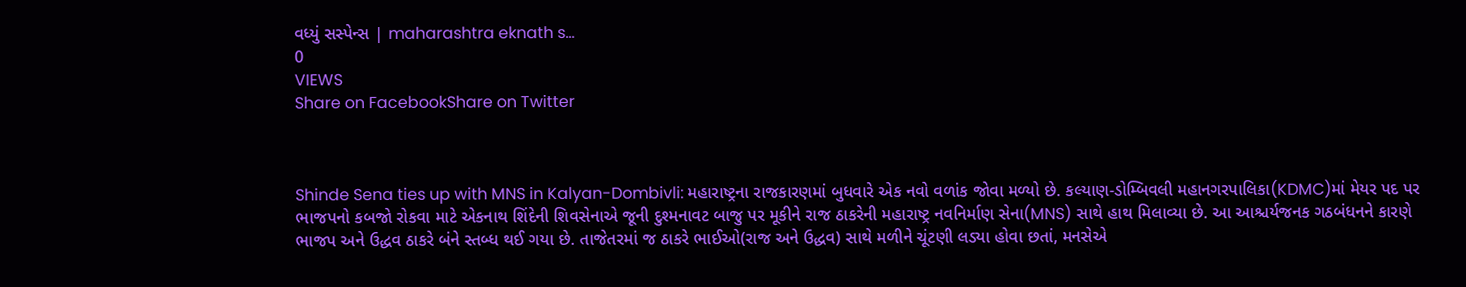વધ્યું સસ્પેન્સ | maharashtra eknath s…
0
VIEWS
Share on FacebookShare on Twitter



Shinde Sena ties up with MNS in Kalyan-Dombivli: મહારાષ્ટ્રના રાજકારણમાં બુધવારે એક નવો વળાંક જોવા મળ્યો છે. કલ્યાણ-ડોમ્બિવલી મહાનગરપાલિકા(KDMC)માં મેયર પદ પર ભાજપનો કબજો રોકવા માટે એકનાથ શિંદેની શિવસેનાએ જૂની દુશ્મનાવટ બાજુ પર મૂકીને રાજ ઠાકરેની મહારાષ્ટ્ર નવનિર્માણ સેના(MNS) સાથે હાથ મિલાવ્યા છે. આ આશ્ચર્યજનક ગઠબંધનને કારણે ભાજપ અને ઉદ્ધવ ઠાકરે બંને સ્તબ્ધ થઈ ગયા છે. તાજેતરમાં જ ઠાકરે ભાઈઓ(રાજ અને ઉદ્ધવ) સાથે મળીને ચૂંટણી લડ્યા હોવા છતાં, મનસેએ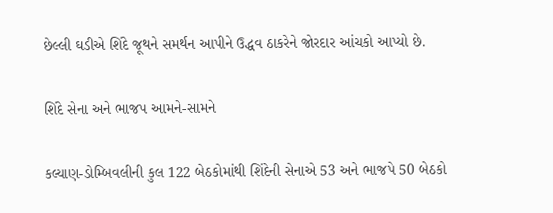છેલ્લી ઘડીએ શિંદે જૂથને સમર્થન આપીને ઉદ્ધવ ઠાકરેને જોરદાર આંચકો આપ્યો છે.

શિંદે સેના અને ભાજપ આમને-સામને

કલ્યાણ-ડોમ્બિવલીની કુલ 122 બેઠકોમાંથી શિંદેની સેનાએ 53 અને ભાજપે 50 બેઠકો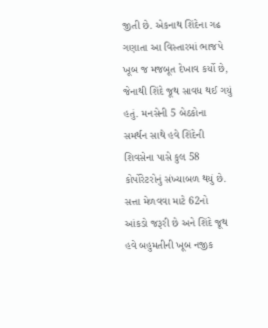જીતી છે. એકનાથ શિંદેના ગઢ ગણાતા આ વિસ્તારમાં ભાજપે ખૂબ જ મજબૂત દેખાવ કર્યો છે, જેનાથી શિંદે જૂથ સાવધ થઈ ગયું હતું. મનસેની 5 બેઠકોના સમર્થન સાથે હવે શિંદેની શિવસેના પાસે કુલ 58 કોર્પોરેટરોનું સંખ્યાબળ થયું છે. સત્તા મેળવવા માટે 62નો આંકડો જરૂરી છે અને શિંદે જૂથ હવે બહુમતીની ખૂબ નજીક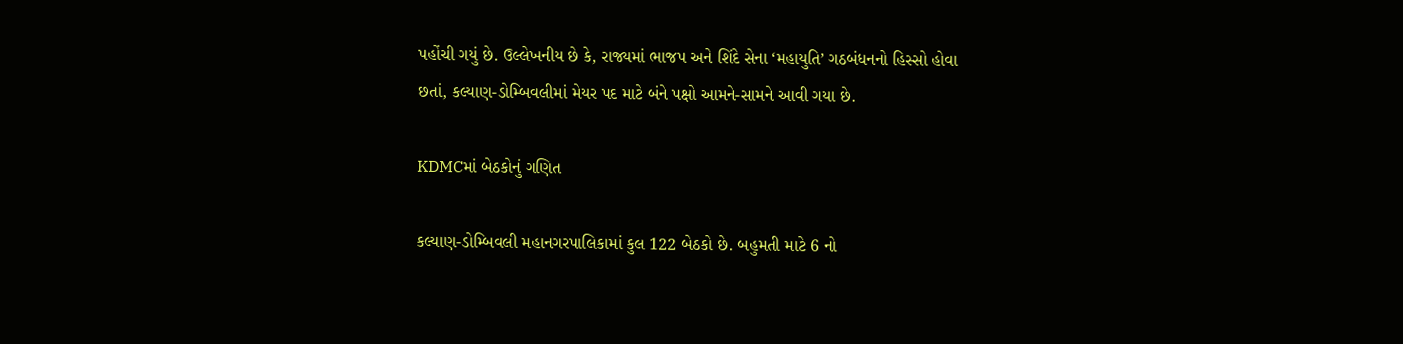પહોંચી ગયું છે. ઉલ્લેખનીય છે કે, રાજ્યમાં ભાજપ અને શિંદે સેના ‘મહાયુતિ’ ગઠબંધનનો હિસ્સો હોવા છતાં, કલ્યાણ-ડોમ્બિવલીમાં મેયર પદ માટે બંને પક્ષો આમને-સામને આવી ગયા છે.

KDMCમાં બેઠકોનું ગણિત

કલ્યાણ-ડોમ્બિવલી મહાનગરપાલિકામાં કુલ 122 બેઠકો છે. બહુમતી માટે 6 નો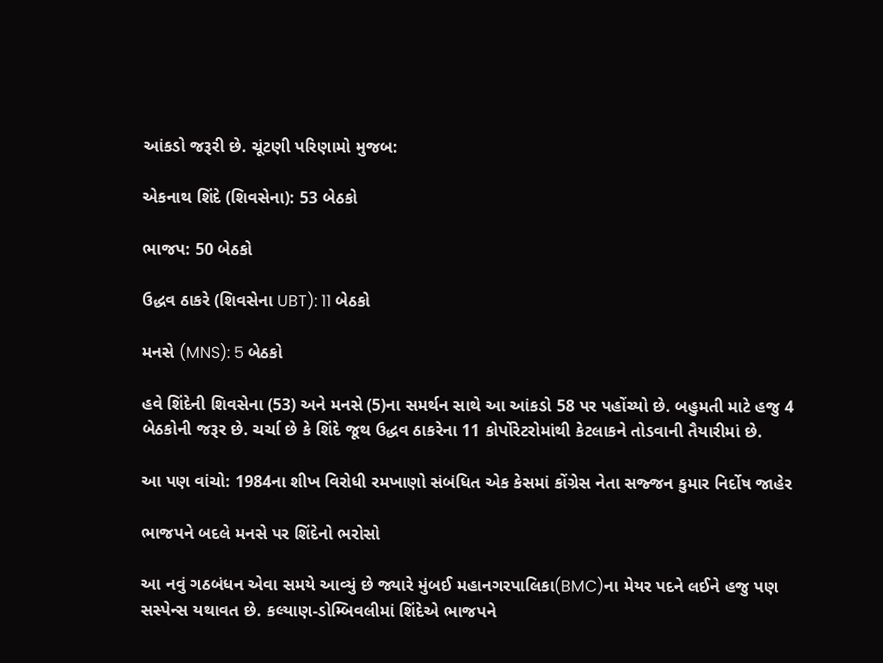આંકડો જરૂરી છે. ચૂંટણી પરિણામો મુજબ:

એકનાથ શિંદે (શિવસેના): 53 બેઠકો

ભાજપ: 50 બેઠકો

ઉદ્ધવ ઠાકરે (શિવસેના UBT): 11 બેઠકો

મનસે (MNS): 5 બેઠકો

હવે શિંદેની શિવસેના (53) અને મનસે (5)ના સમર્થન સાથે આ આંકડો 58 પર પહોંચ્યો છે. બહુમતી માટે હજુ 4 બેઠકોની જરૂર છે. ચર્ચા છે કે શિંદે જૂથ ઉદ્ધવ ઠાકરેના 11 કોર્પોરેટરોમાંથી કેટલાકને તોડવાની તૈયારીમાં છે.

આ પણ વાંચો: 1984ના શીખ વિરોધી રમખાણો સંબંધિત એક કેસમાં કોંગ્રેસ નેતા સજ્જન કુમાર નિર્દોષ જાહેર

ભાજપને બદલે મનસે પર શિંદેનો ભરોસો

આ નવું ગઠબંધન એવા સમયે આવ્યું છે જ્યારે મુંબઈ મહાનગરપાલિકા(BMC)ના મેયર પદને લઈને હજુ પણ સસ્પેન્સ યથાવત છે. કલ્યાણ-ડોમ્બિવલીમાં શિંદેએ ભાજપને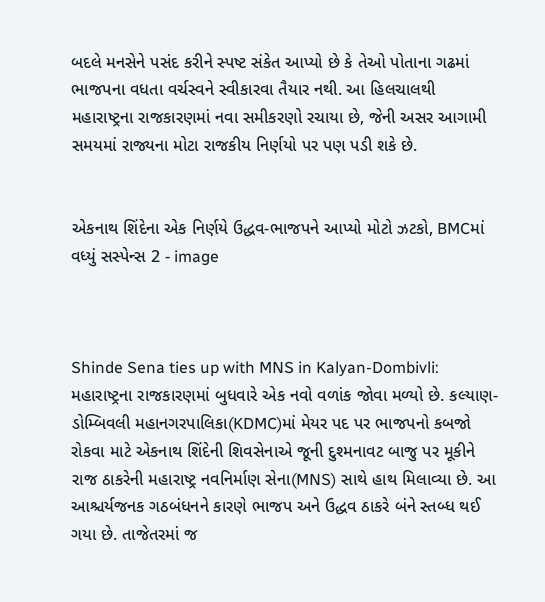બદલે મનસેને પસંદ કરીને સ્પષ્ટ સંકેત આપ્યો છે કે તેઓ પોતાના ગઢમાં ભાજપના વધતા વર્ચસ્વને સ્વીકારવા તૈયાર નથી. આ હિલચાલથી મહારાષ્ટ્રના રાજકારણમાં નવા સમીકરણો રચાયા છે, જેની અસર આગામી સમયમાં રાજ્યના મોટા રાજકીય નિર્ણયો પર પણ પડી શકે છે.


એકનાથ શિંદેના એક નિર્ણયે ઉદ્ધવ-ભાજપને આપ્યો મોટો ઝટકો, BMCમાં વધ્યું સસ્પેન્સ 2 - image



Shinde Sena ties up with MNS in Kalyan-Dombivli: મહારાષ્ટ્રના રાજકારણમાં બુધવારે એક નવો વળાંક જોવા મળ્યો છે. કલ્યાણ-ડોમ્બિવલી મહાનગરપાલિકા(KDMC)માં મેયર પદ પર ભાજપનો કબજો રોકવા માટે એકનાથ શિંદેની શિવસેનાએ જૂની દુશ્મનાવટ બાજુ પર મૂકીને રાજ ઠાકરેની મહારાષ્ટ્ર નવનિર્માણ સેના(MNS) સાથે હાથ મિલાવ્યા છે. આ આશ્ચર્યજનક ગઠબંધનને કારણે ભાજપ અને ઉદ્ધવ ઠાકરે બંને સ્તબ્ધ થઈ ગયા છે. તાજેતરમાં જ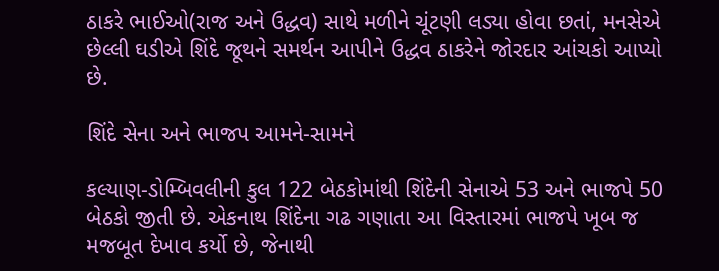ઠાકરે ભાઈઓ(રાજ અને ઉદ્ધવ) સાથે મળીને ચૂંટણી લડ્યા હોવા છતાં, મનસેએ છેલ્લી ઘડીએ શિંદે જૂથને સમર્થન આપીને ઉદ્ધવ ઠાકરેને જોરદાર આંચકો આપ્યો છે.

શિંદે સેના અને ભાજપ આમને-સામને

કલ્યાણ-ડોમ્બિવલીની કુલ 122 બેઠકોમાંથી શિંદેની સેનાએ 53 અને ભાજપે 50 બેઠકો જીતી છે. એકનાથ શિંદેના ગઢ ગણાતા આ વિસ્તારમાં ભાજપે ખૂબ જ મજબૂત દેખાવ કર્યો છે, જેનાથી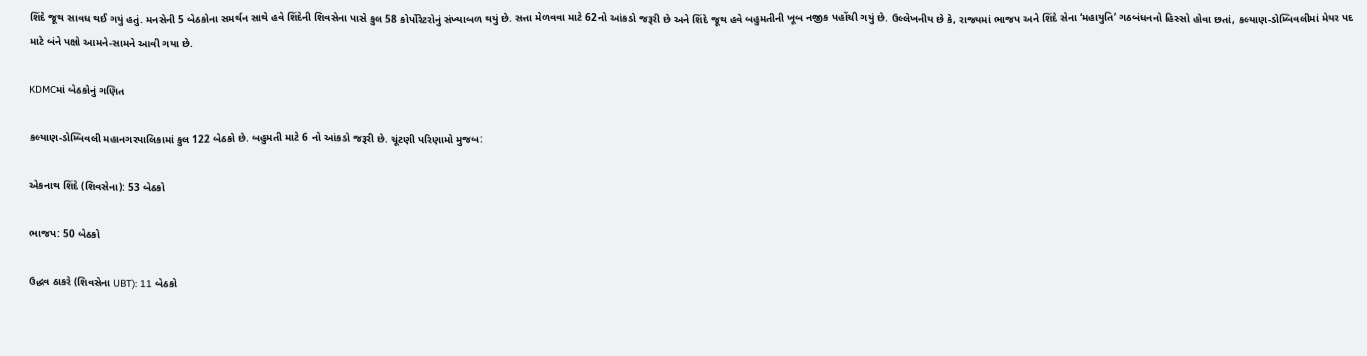શિંદે જૂથ સાવધ થઈ ગયું હતું. મનસેની 5 બેઠકોના સમર્થન સાથે હવે શિંદેની શિવસેના પાસે કુલ 58 કોર્પોરેટરોનું સંખ્યાબળ થયું છે. સત્તા મેળવવા માટે 62નો આંકડો જરૂરી છે અને શિંદે જૂથ હવે બહુમતીની ખૂબ નજીક પહોંચી ગયું છે. ઉલ્લેખનીય છે કે, રાજ્યમાં ભાજપ અને શિંદે સેના ‘મહાયુતિ’ ગઠબંધનનો હિસ્સો હોવા છતાં, કલ્યાણ-ડોમ્બિવલીમાં મેયર પદ માટે બંને પક્ષો આમને-સામને આવી ગયા છે.

KDMCમાં બેઠકોનું ગણિત

કલ્યાણ-ડોમ્બિવલી મહાનગરપાલિકામાં કુલ 122 બેઠકો છે. બહુમતી માટે 6 નો આંકડો જરૂરી છે. ચૂંટણી પરિણામો મુજબ:

એકનાથ શિંદે (શિવસેના): 53 બેઠકો

ભાજપ: 50 બેઠકો

ઉદ્ધવ ઠાકરે (શિવસેના UBT): 11 બેઠકો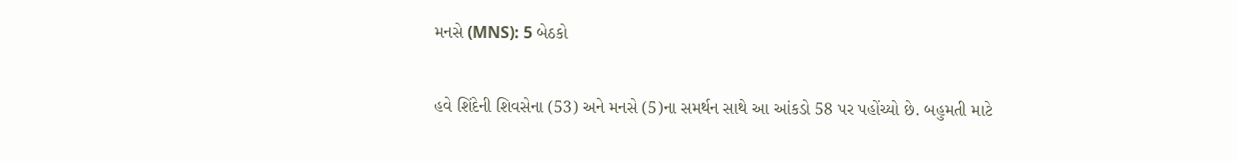મનસે (MNS): 5 બેઠકો

હવે શિંદેની શિવસેના (53) અને મનસે (5)ના સમર્થન સાથે આ આંકડો 58 પર પહોંચ્યો છે. બહુમતી માટે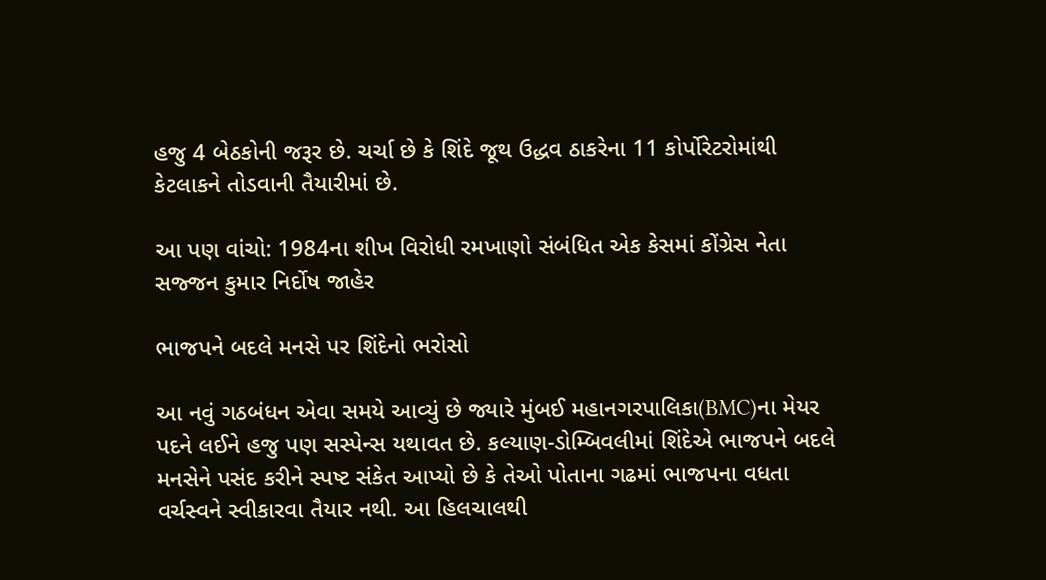હજુ 4 બેઠકોની જરૂર છે. ચર્ચા છે કે શિંદે જૂથ ઉદ્ધવ ઠાકરેના 11 કોર્પોરેટરોમાંથી કેટલાકને તોડવાની તૈયારીમાં છે.

આ પણ વાંચો: 1984ના શીખ વિરોધી રમખાણો સંબંધિત એક કેસમાં કોંગ્રેસ નેતા સજ્જન કુમાર નિર્દોષ જાહેર

ભાજપને બદલે મનસે પર શિંદેનો ભરોસો

આ નવું ગઠબંધન એવા સમયે આવ્યું છે જ્યારે મુંબઈ મહાનગરપાલિકા(BMC)ના મેયર પદને લઈને હજુ પણ સસ્પેન્સ યથાવત છે. કલ્યાણ-ડોમ્બિવલીમાં શિંદેએ ભાજપને બદલે મનસેને પસંદ કરીને સ્પષ્ટ સંકેત આપ્યો છે કે તેઓ પોતાના ગઢમાં ભાજપના વધતા વર્ચસ્વને સ્વીકારવા તૈયાર નથી. આ હિલચાલથી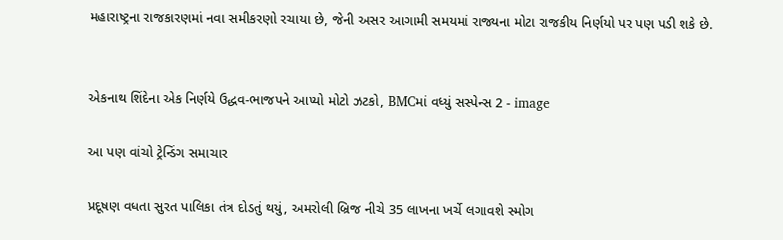મહારાષ્ટ્રના રાજકારણમાં નવા સમીકરણો રચાયા છે, જેની અસર આગામી સમયમાં રાજ્યના મોટા રાજકીય નિર્ણયો પર પણ પડી શકે છે.


એકનાથ શિંદેના એક નિર્ણયે ઉદ્ધવ-ભાજપને આપ્યો મોટો ઝટકો, BMCમાં વધ્યું સસ્પેન્સ 2 - image

આ પણ વાંચો ટ્રેન્ડિંગ સમાચાર

પ્રદૂષણ વધતા સુરત પાલિકા તંત્ર દોડતું થયું, અમરોલી બ્રિજ નીચે 35 લાખના ખર્ચે લગાવશે સ્મોગ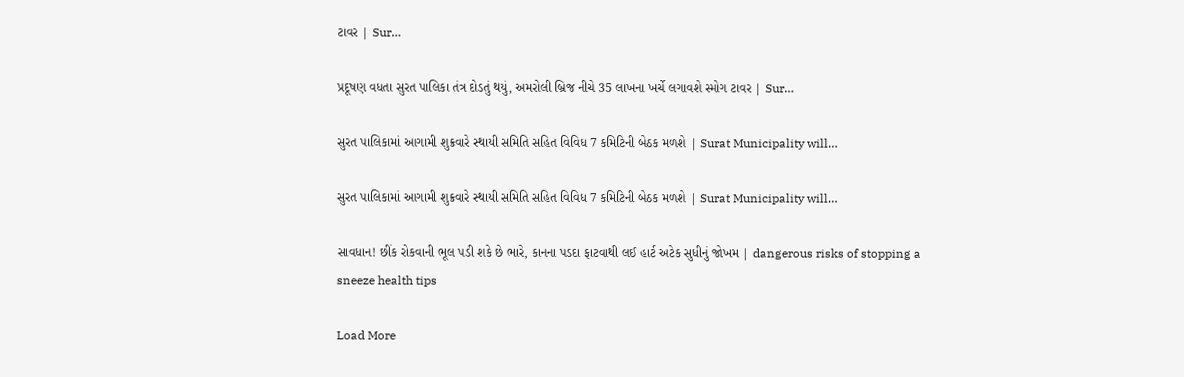ટાવર | Sur…

પ્રદૂષણ વધતા સુરત પાલિકા તંત્ર દોડતું થયું, અમરોલી બ્રિજ નીચે 35 લાખના ખર્ચે લગાવશે સ્મોગ ટાવર | Sur…

સુરત પાલિકામાં આગામી શુક્રવારે સ્થાયી સમિતિ સહિત વિવિધ 7 કમિટિની બેઠક મળશે | Surat Municipality will…

સુરત પાલિકામાં આગામી શુક્રવારે સ્થાયી સમિતિ સહિત વિવિધ 7 કમિટિની બેઠક મળશે | Surat Municipality will…

સાવધાન! છીંક રોકવાની ભૂલ પડી શકે છે ભારે, કાનના પડદા ફાટવાથી લઈ હાર્ટ અટેક સુધીનું જોખમ | dangerous risks of stopping a sneeze health tips

Load More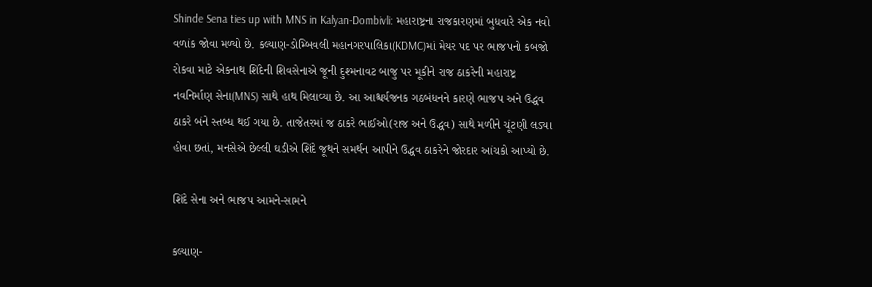Shinde Sena ties up with MNS in Kalyan-Dombivli: મહારાષ્ટ્રના રાજકારણમાં બુધવારે એક નવો વળાંક જોવા મળ્યો છે. કલ્યાણ-ડોમ્બિવલી મહાનગરપાલિકા(KDMC)માં મેયર પદ પર ભાજપનો કબજો રોકવા માટે એકનાથ શિંદેની શિવસેનાએ જૂની દુશ્મનાવટ બાજુ પર મૂકીને રાજ ઠાકરેની મહારાષ્ટ્ર નવનિર્માણ સેના(MNS) સાથે હાથ મિલાવ્યા છે. આ આશ્ચર્યજનક ગઠબંધનને કારણે ભાજપ અને ઉદ્ધવ ઠાકરે બંને સ્તબ્ધ થઈ ગયા છે. તાજેતરમાં જ ઠાકરે ભાઈઓ(રાજ અને ઉદ્ધવ) સાથે મળીને ચૂંટણી લડ્યા હોવા છતાં, મનસેએ છેલ્લી ઘડીએ શિંદે જૂથને સમર્થન આપીને ઉદ્ધવ ઠાકરેને જોરદાર આંચકો આપ્યો છે.

શિંદે સેના અને ભાજપ આમને-સામને

કલ્યાણ-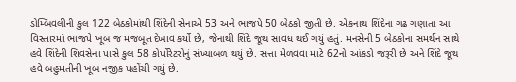ડોમ્બિવલીની કુલ 122 બેઠકોમાંથી શિંદેની સેનાએ 53 અને ભાજપે 50 બેઠકો જીતી છે. એકનાથ શિંદેના ગઢ ગણાતા આ વિસ્તારમાં ભાજપે ખૂબ જ મજબૂત દેખાવ કર્યો છે, જેનાથી શિંદે જૂથ સાવધ થઈ ગયું હતું. મનસેની 5 બેઠકોના સમર્થન સાથે હવે શિંદેની શિવસેના પાસે કુલ 58 કોર્પોરેટરોનું સંખ્યાબળ થયું છે. સત્તા મેળવવા માટે 62નો આંકડો જરૂરી છે અને શિંદે જૂથ હવે બહુમતીની ખૂબ નજીક પહોંચી ગયું છે.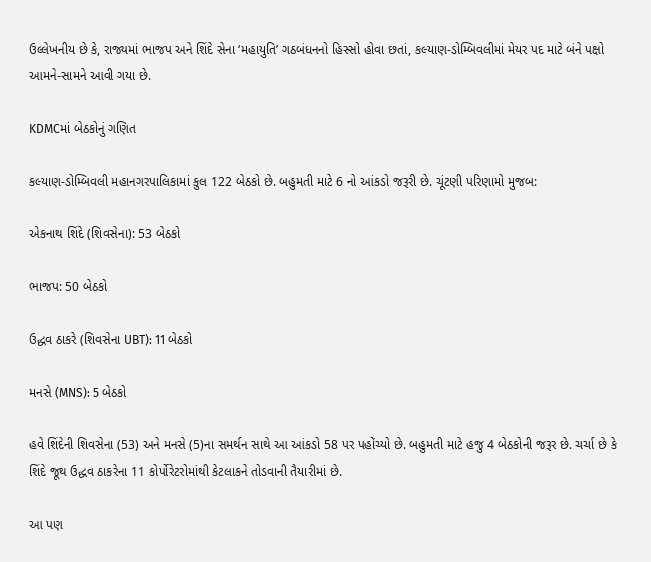ઉલ્લેખનીય છે કે, રાજ્યમાં ભાજપ અને શિંદે સેના ‘મહાયુતિ’ ગઠબંધનનો હિસ્સો હોવા છતાં, કલ્યાણ-ડોમ્બિવલીમાં મેયર પદ માટે બંને પક્ષો આમને-સામને આવી ગયા છે.

KDMCમાં બેઠકોનું ગણિત

કલ્યાણ-ડોમ્બિવલી મહાનગરપાલિકામાં કુલ 122 બેઠકો છે. બહુમતી માટે 6 નો આંકડો જરૂરી છે. ચૂંટણી પરિણામો મુજબ:

એકનાથ શિંદે (શિવસેના): 53 બેઠકો

ભાજપ: 50 બેઠકો

ઉદ્ધવ ઠાકરે (શિવસેના UBT): 11 બેઠકો

મનસે (MNS): 5 બેઠકો

હવે શિંદેની શિવસેના (53) અને મનસે (5)ના સમર્થન સાથે આ આંકડો 58 પર પહોંચ્યો છે. બહુમતી માટે હજુ 4 બેઠકોની જરૂર છે. ચર્ચા છે કે શિંદે જૂથ ઉદ્ધવ ઠાકરેના 11 કોર્પોરેટરોમાંથી કેટલાકને તોડવાની તૈયારીમાં છે.

આ પણ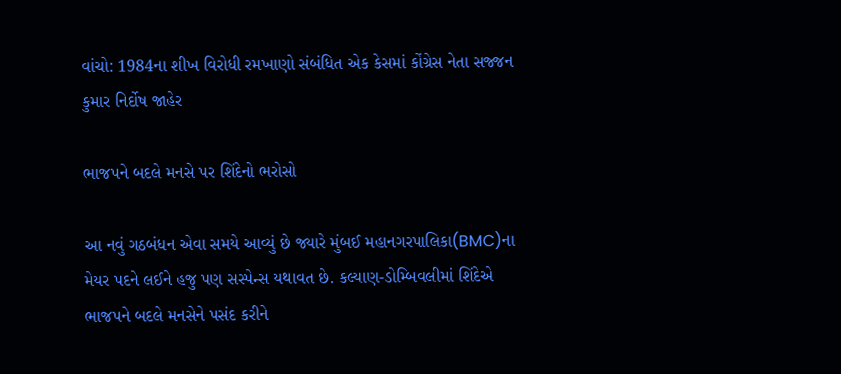વાંચો: 1984ના શીખ વિરોધી રમખાણો સંબંધિત એક કેસમાં કોંગ્રેસ નેતા સજ્જન કુમાર નિર્દોષ જાહેર

ભાજપને બદલે મનસે પર શિંદેનો ભરોસો

આ નવું ગઠબંધન એવા સમયે આવ્યું છે જ્યારે મુંબઈ મહાનગરપાલિકા(BMC)ના મેયર પદને લઈને હજુ પણ સસ્પેન્સ યથાવત છે. કલ્યાણ-ડોમ્બિવલીમાં શિંદેએ ભાજપને બદલે મનસેને પસંદ કરીને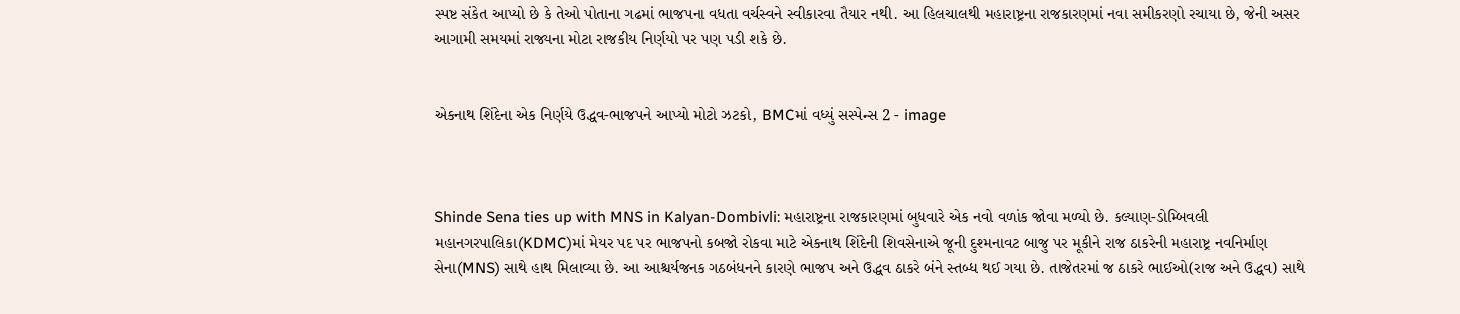સ્પષ્ટ સંકેત આપ્યો છે કે તેઓ પોતાના ગઢમાં ભાજપના વધતા વર્ચસ્વને સ્વીકારવા તૈયાર નથી. આ હિલચાલથી મહારાષ્ટ્રના રાજકારણમાં નવા સમીકરણો રચાયા છે, જેની અસર આગામી સમયમાં રાજ્યના મોટા રાજકીય નિર્ણયો પર પણ પડી શકે છે.


એકનાથ શિંદેના એક નિર્ણયે ઉદ્ધવ-ભાજપને આપ્યો મોટો ઝટકો, BMCમાં વધ્યું સસ્પેન્સ 2 - image



Shinde Sena ties up with MNS in Kalyan-Dombivli: મહારાષ્ટ્રના રાજકારણમાં બુધવારે એક નવો વળાંક જોવા મળ્યો છે. કલ્યાણ-ડોમ્બિવલી મહાનગરપાલિકા(KDMC)માં મેયર પદ પર ભાજપનો કબજો રોકવા માટે એકનાથ શિંદેની શિવસેનાએ જૂની દુશ્મનાવટ બાજુ પર મૂકીને રાજ ઠાકરેની મહારાષ્ટ્ર નવનિર્માણ સેના(MNS) સાથે હાથ મિલાવ્યા છે. આ આશ્ચર્યજનક ગઠબંધનને કારણે ભાજપ અને ઉદ્ધવ ઠાકરે બંને સ્તબ્ધ થઈ ગયા છે. તાજેતરમાં જ ઠાકરે ભાઈઓ(રાજ અને ઉદ્ધવ) સાથે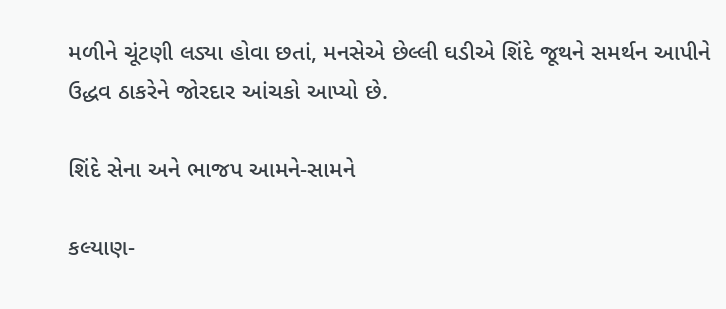મળીને ચૂંટણી લડ્યા હોવા છતાં, મનસેએ છેલ્લી ઘડીએ શિંદે જૂથને સમર્થન આપીને ઉદ્ધવ ઠાકરેને જોરદાર આંચકો આપ્યો છે.

શિંદે સેના અને ભાજપ આમને-સામને

કલ્યાણ-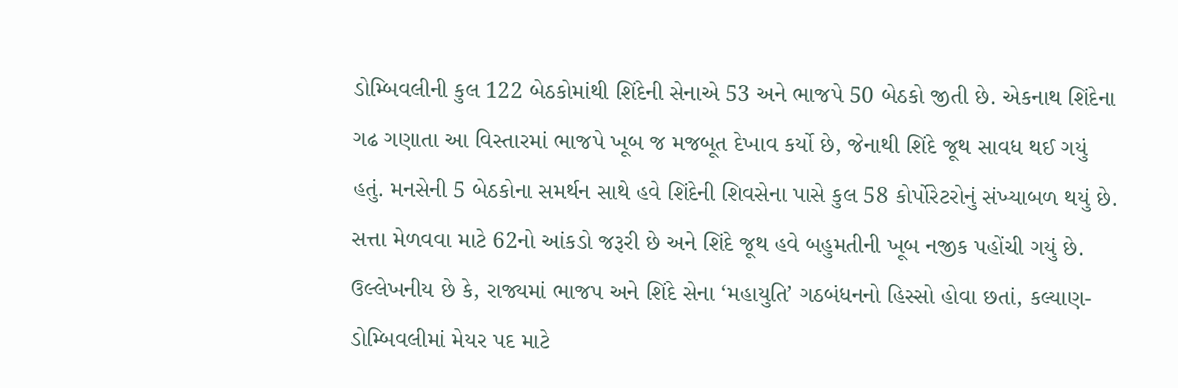ડોમ્બિવલીની કુલ 122 બેઠકોમાંથી શિંદેની સેનાએ 53 અને ભાજપે 50 બેઠકો જીતી છે. એકનાથ શિંદેના ગઢ ગણાતા આ વિસ્તારમાં ભાજપે ખૂબ જ મજબૂત દેખાવ કર્યો છે, જેનાથી શિંદે જૂથ સાવધ થઈ ગયું હતું. મનસેની 5 બેઠકોના સમર્થન સાથે હવે શિંદેની શિવસેના પાસે કુલ 58 કોર્પોરેટરોનું સંખ્યાબળ થયું છે. સત્તા મેળવવા માટે 62નો આંકડો જરૂરી છે અને શિંદે જૂથ હવે બહુમતીની ખૂબ નજીક પહોંચી ગયું છે. ઉલ્લેખનીય છે કે, રાજ્યમાં ભાજપ અને શિંદે સેના ‘મહાયુતિ’ ગઠબંધનનો હિસ્સો હોવા છતાં, કલ્યાણ-ડોમ્બિવલીમાં મેયર પદ માટે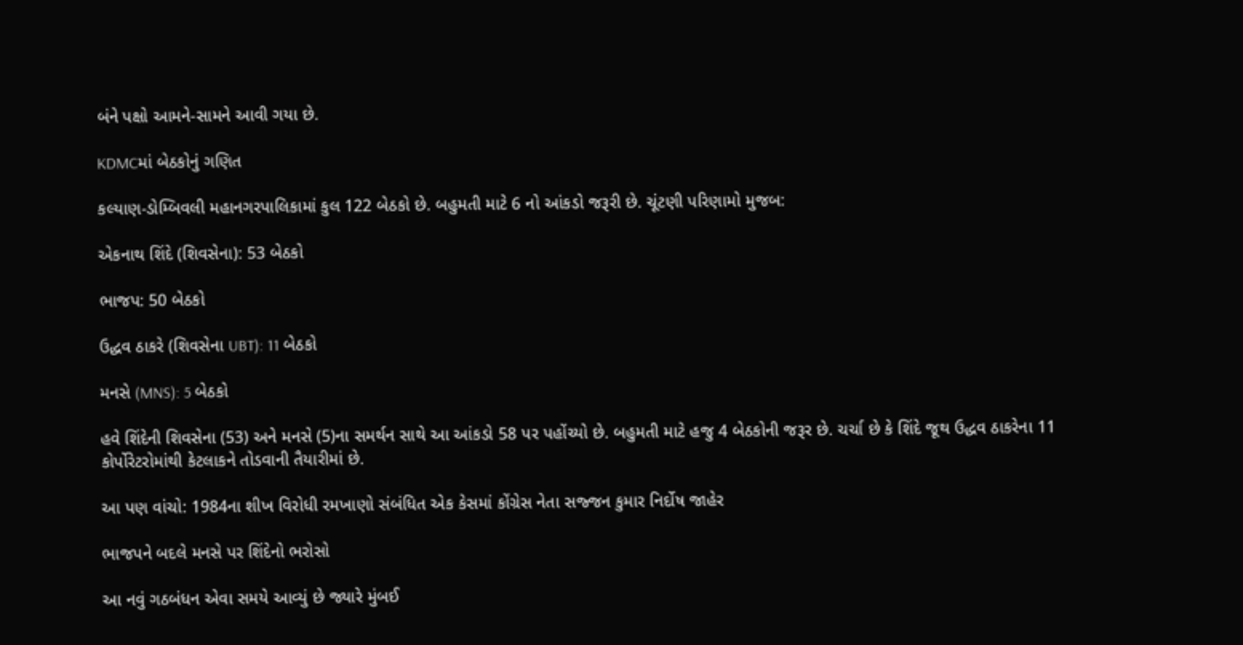બંને પક્ષો આમને-સામને આવી ગયા છે.

KDMCમાં બેઠકોનું ગણિત

કલ્યાણ-ડોમ્બિવલી મહાનગરપાલિકામાં કુલ 122 બેઠકો છે. બહુમતી માટે 6 નો આંકડો જરૂરી છે. ચૂંટણી પરિણામો મુજબ:

એકનાથ શિંદે (શિવસેના): 53 બેઠકો

ભાજપ: 50 બેઠકો

ઉદ્ધવ ઠાકરે (શિવસેના UBT): 11 બેઠકો

મનસે (MNS): 5 બેઠકો

હવે શિંદેની શિવસેના (53) અને મનસે (5)ના સમર્થન સાથે આ આંકડો 58 પર પહોંચ્યો છે. બહુમતી માટે હજુ 4 બેઠકોની જરૂર છે. ચર્ચા છે કે શિંદે જૂથ ઉદ્ધવ ઠાકરેના 11 કોર્પોરેટરોમાંથી કેટલાકને તોડવાની તૈયારીમાં છે.

આ પણ વાંચો: 1984ના શીખ વિરોધી રમખાણો સંબંધિત એક કેસમાં કોંગ્રેસ નેતા સજ્જન કુમાર નિર્દોષ જાહેર

ભાજપને બદલે મનસે પર શિંદેનો ભરોસો

આ નવું ગઠબંધન એવા સમયે આવ્યું છે જ્યારે મુંબઈ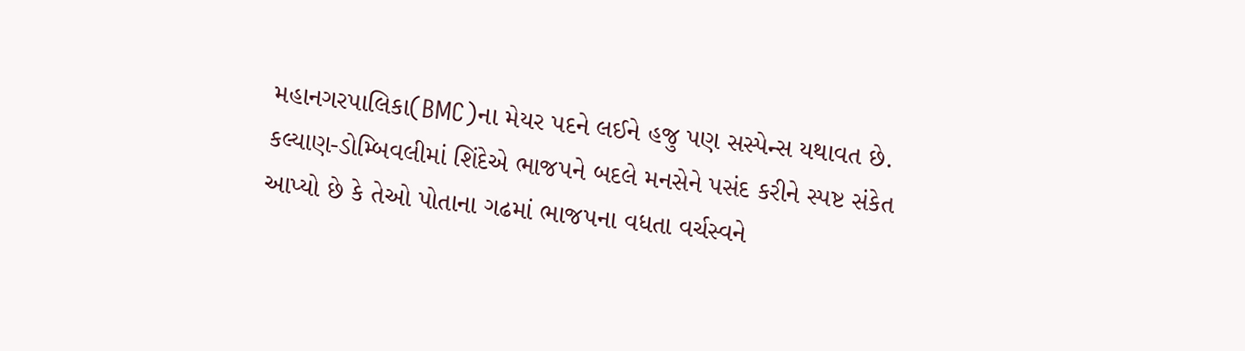મહાનગરપાલિકા(BMC)ના મેયર પદને લઈને હજુ પણ સસ્પેન્સ યથાવત છે. કલ્યાણ-ડોમ્બિવલીમાં શિંદેએ ભાજપને બદલે મનસેને પસંદ કરીને સ્પષ્ટ સંકેત આપ્યો છે કે તેઓ પોતાના ગઢમાં ભાજપના વધતા વર્ચસ્વને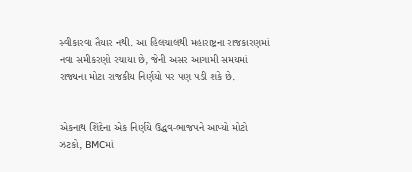સ્વીકારવા તૈયાર નથી. આ હિલચાલથી મહારાષ્ટ્રના રાજકારણમાં નવા સમીકરણો રચાયા છે, જેની અસર આગામી સમયમાં રાજ્યના મોટા રાજકીય નિર્ણયો પર પણ પડી શકે છે.


એકનાથ શિંદેના એક નિર્ણયે ઉદ્ધવ-ભાજપને આપ્યો મોટો ઝટકો, BMCમાં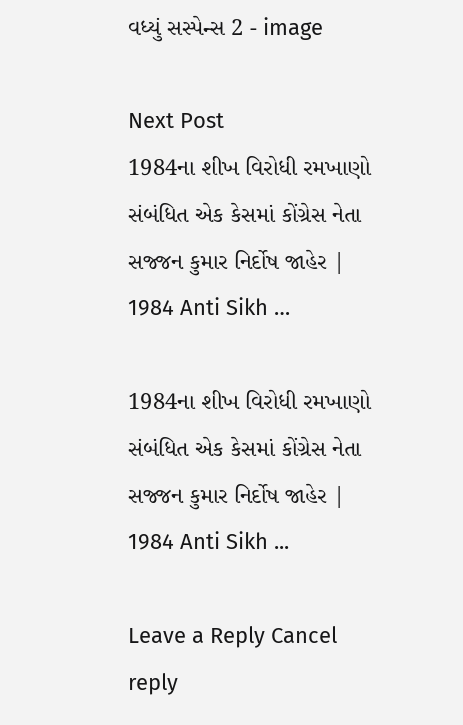વધ્યું સસ્પેન્સ 2 - image

Next Post
1984ના શીખ વિરોધી રમખાણો સંબંધિત એક કેસમાં કોંગ્રેસ નેતા સજ્જન કુમાર નિર્દોષ જાહેર | 1984 Anti Sikh …

1984ના શીખ વિરોધી રમખાણો સંબંધિત એક કેસમાં કોંગ્રેસ નેતા સજ્જન કુમાર નિર્દોષ જાહેર | 1984 Anti Sikh ...

Leave a Reply Cancel reply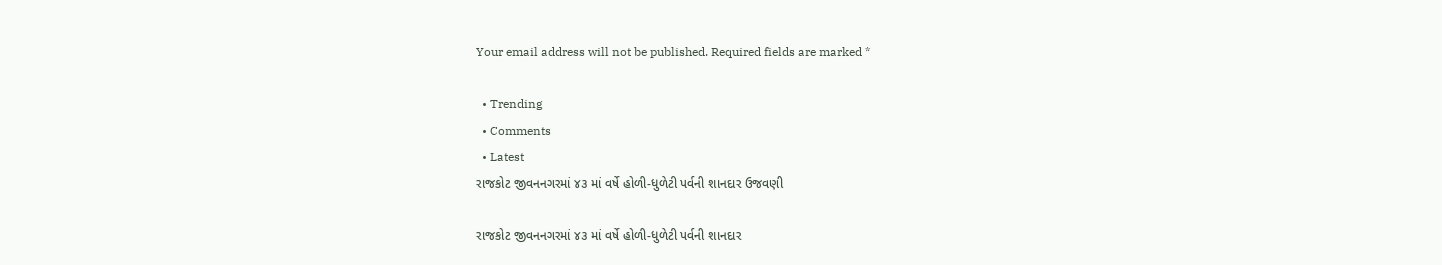Your email address will not be published. Required fields are marked *

  • Trending
  • Comments
  • Latest
રાજકોટ જીવનનગરમાં ૪૩ માં વર્ષે હોળી-ધુળેટી પર્વની શાનદાર ઉજવણી

રાજકોટ જીવનનગરમાં ૪૩ માં વર્ષે હોળી-ધુળેટી પર્વની શાનદાર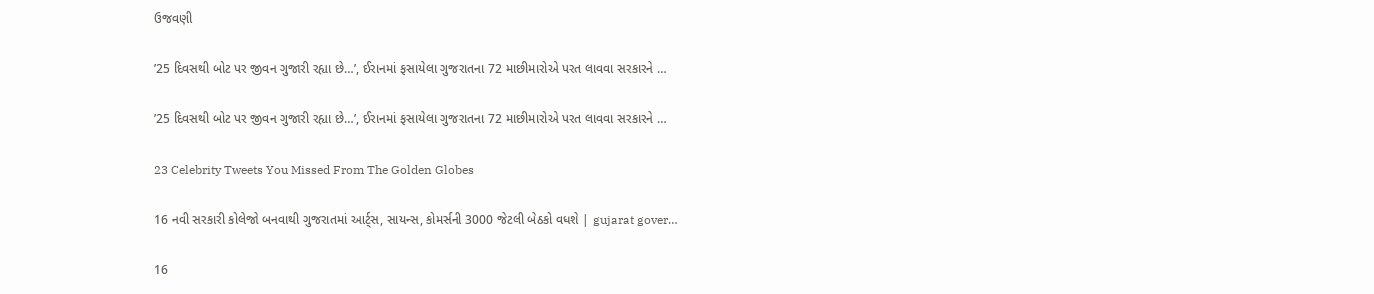ઉજવણી

’25 દિવસથી બોટ પર જીવન ગુજારી રહ્યા છે…’, ઈરાનમાં ફસાયેલા ગુજરાતના 72 માછીમારોએ પરત લાવવા સરકારને …

’25 દિવસથી બોટ પર જીવન ગુજારી રહ્યા છે…’, ઈરાનમાં ફસાયેલા ગુજરાતના 72 માછીમારોએ પરત લાવવા સરકારને …

23 Celebrity Tweets You Missed From The Golden Globes

16 નવી સરકારી કોલેજો બનવાથી ગુજરાતમાં આર્ટ્સ, સાયન્સ, કોમર્સની 3000 જેટલી બેઠકો વધશે | gujarat gover…

16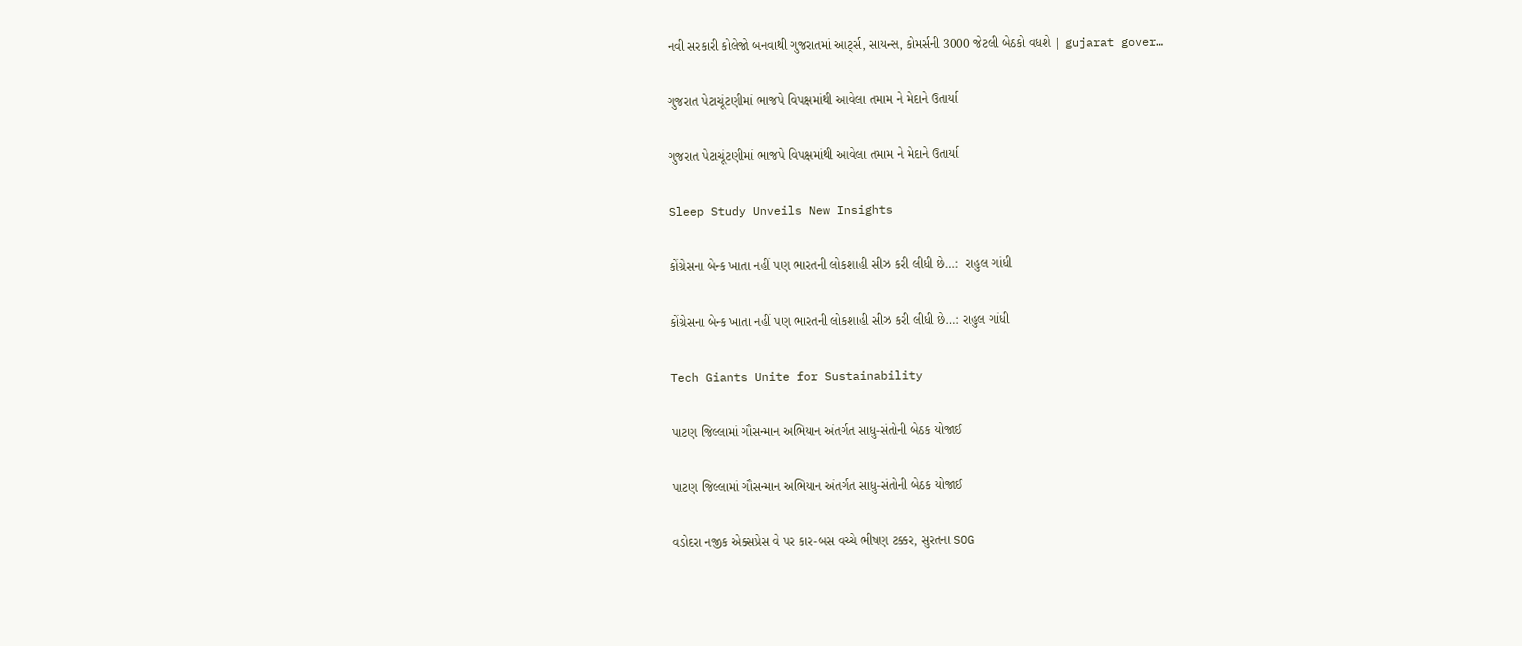નવી સરકારી કોલેજો બનવાથી ગુજરાતમાં આર્ટ્સ, સાયન્સ, કોમર્સની 3000 જેટલી બેઠકો વધશે | gujarat gover…

ગુજરાત પેટાચૂંટણીમાં ભાજપે વિપક્ષમાંથી આવેલા તમામ ને મેદાને ઉતાર્યા

ગુજરાત પેટાચૂંટણીમાં ભાજપે વિપક્ષમાંથી આવેલા તમામ ને મેદાને ઉતાર્યા

Sleep Study Unveils New Insights

કોંગ્રેસના બેન્ક ખાતા નહીં પણ ભારતની લોકશાહી સીઝ કરી લીધી છે…:  રાહુલ ગાંધી

કોંગ્રેસના બેન્ક ખાતા નહીં પણ ભારતની લોકશાહી સીઝ કરી લીધી છે…: રાહુલ ગાંધી

Tech Giants Unite for Sustainability

પાટણ જિલ્લામાં ગૌસન્માન અભિયાન અંતર્ગત સાધુ-સંતોની બેઠક યોજાઈ

પાટણ જિલ્લામાં ગૌસન્માન અભિયાન અંતર્ગત સાધુ-સંતોની બેઠક યોજાઈ

વડોદરા નજીક એક્સપ્રેસ વે પર કાર-બસ વચ્ચે ભીષણ ટક્કર, સુરતના SOG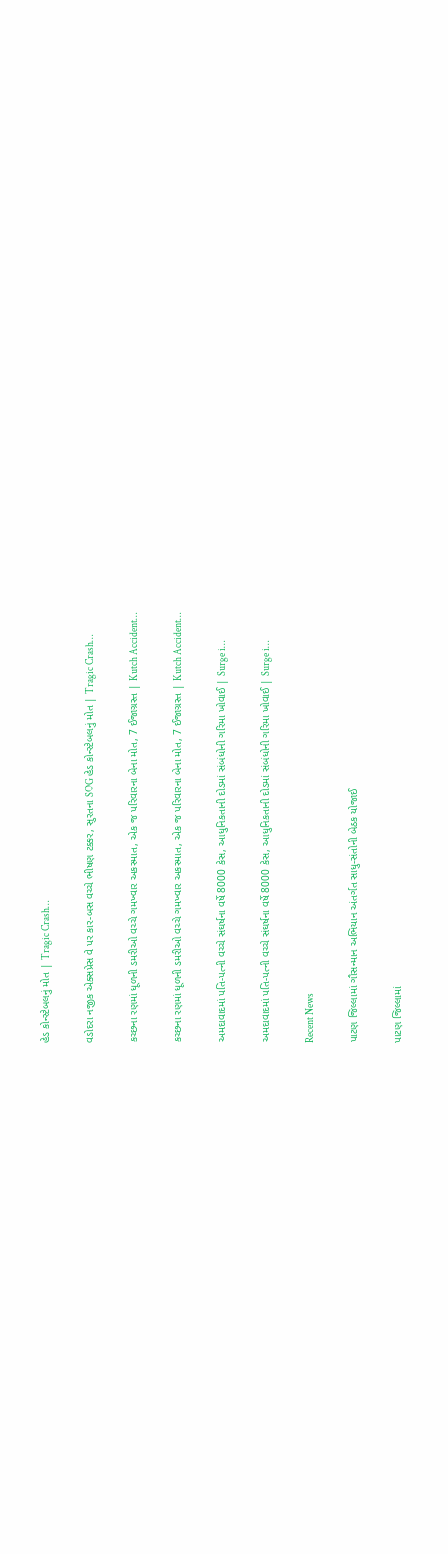હેડ કોન્સ્ટેબલનું મોત | Tragic Crash…

વડોદરા નજીક એક્સપ્રેસ વે પર કાર-બસ વચ્ચે ભીષણ ટક્કર, સુરતના SOG હેડ કોન્સ્ટેબલનું મોત | Tragic Crash…

કચ્છના રણમાં ધૂળની ડમરીઓ વચ્ચે ગમખ્વાર અકસ્માત, એક જ પરિવારના બેના મોત, 7 ઈજાગ્રસ્ત | Kutch Accident…

કચ્છના રણમાં ધૂળની ડમરીઓ વચ્ચે ગમખ્વાર અકસ્માત, એક જ પરિવારના બેના મોત, 7 ઈજાગ્રસ્ત | Kutch Accident…

અમદાવાદમાં પતિ-પત્ની વચ્ચે સંઘર્ષના વર્ષે 8000 કેસ, આધુનિકતાની દોડમાં સંબંધોની ગરિમા ખોવાઈ | Surge i…

અમદાવાદમાં પતિ-પત્ની વચ્ચે સંઘર્ષના વર્ષે 8000 કેસ, આધુનિકતાની દોડમાં સંબંધોની ગરિમા ખોવાઈ | Surge i…

Recent News

પાટણ જિલ્લામાં ગૌસન્માન અભિયાન અંતર્ગત સાધુ-સંતોની બેઠક યોજાઈ

પાટણ જિલ્લામાં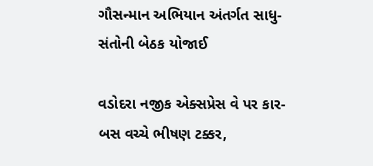ગૌસન્માન અભિયાન અંતર્ગત સાધુ-સંતોની બેઠક યોજાઈ

વડોદરા નજીક એક્સપ્રેસ વે પર કાર-બસ વચ્ચે ભીષણ ટક્કર,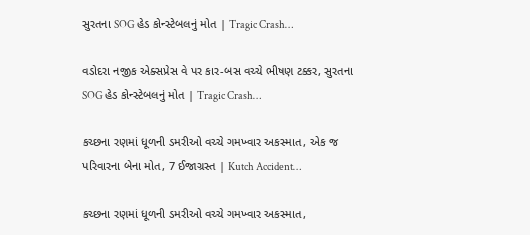સુરતના SOG હેડ કોન્સ્ટેબલનું મોત | Tragic Crash…

વડોદરા નજીક એક્સપ્રેસ વે પર કાર-બસ વચ્ચે ભીષણ ટક્કર, સુરતના SOG હેડ કોન્સ્ટેબલનું મોત | Tragic Crash…

કચ્છના રણમાં ધૂળની ડમરીઓ વચ્ચે ગમખ્વાર અકસ્માત, એક જ પરિવારના બેના મોત, 7 ઈજાગ્રસ્ત | Kutch Accident…

કચ્છના રણમાં ધૂળની ડમરીઓ વચ્ચે ગમખ્વાર અકસ્માત,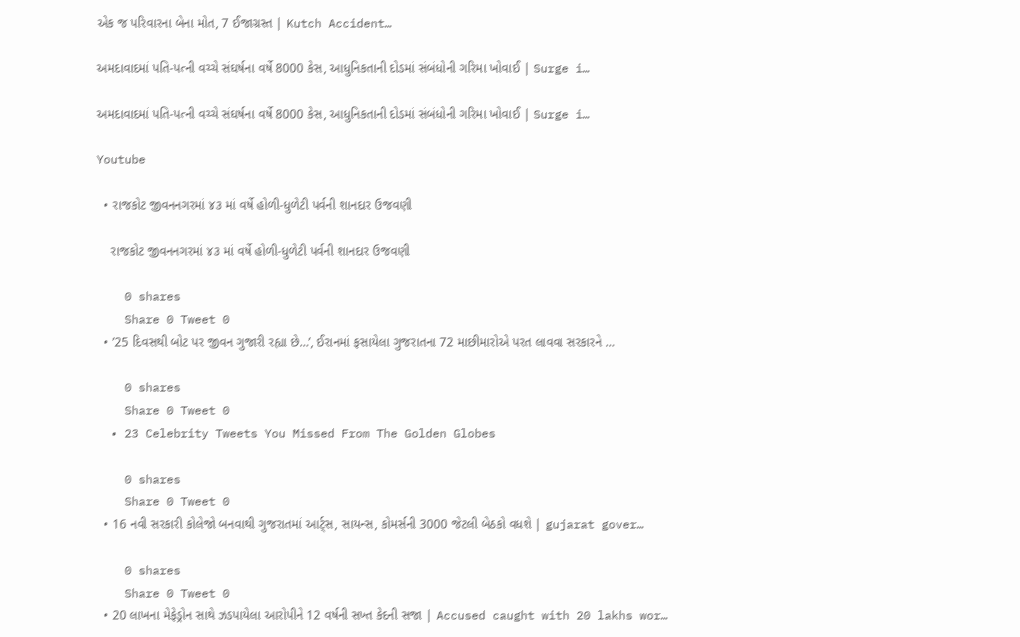એક જ પરિવારના બેના મોત, 7 ઈજાગ્રસ્ત | Kutch Accident…

અમદાવાદમાં પતિ-પત્ની વચ્ચે સંઘર્ષના વર્ષે 8000 કેસ, આધુનિકતાની દોડમાં સંબંધોની ગરિમા ખોવાઈ | Surge i…

અમદાવાદમાં પતિ-પત્ની વચ્ચે સંઘર્ષના વર્ષે 8000 કેસ, આધુનિકતાની દોડમાં સંબંધોની ગરિમા ખોવાઈ | Surge i…

Youtube

  • રાજકોટ જીવનનગરમાં ૪૩ માં વર્ષે હોળી-ધુળેટી પર્વની શાનદાર ઉજવણી

    રાજકોટ જીવનનગરમાં ૪૩ માં વર્ષે હોળી-ધુળેટી પર્વની શાનદાર ઉજવણી

    0 shares
    Share 0 Tweet 0
  • ’25 દિવસથી બોટ પર જીવન ગુજારી રહ્યા છે…’, ઈરાનમાં ફસાયેલા ગુજરાતના 72 માછીમારોએ પરત લાવવા સરકારને …

    0 shares
    Share 0 Tweet 0
  • 23 Celebrity Tweets You Missed From The Golden Globes

    0 shares
    Share 0 Tweet 0
  • 16 નવી સરકારી કોલેજો બનવાથી ગુજરાતમાં આર્ટ્સ, સાયન્સ, કોમર્સની 3000 જેટલી બેઠકો વધશે | gujarat gover…

    0 shares
    Share 0 Tweet 0
  • 20 લાખના મેફેડ્રોન સાથે ઝડપાયેલા આરોપીને 12 વર્ષની સખ્ત કેદની સજા | Accused caught with 20 lakhs wor…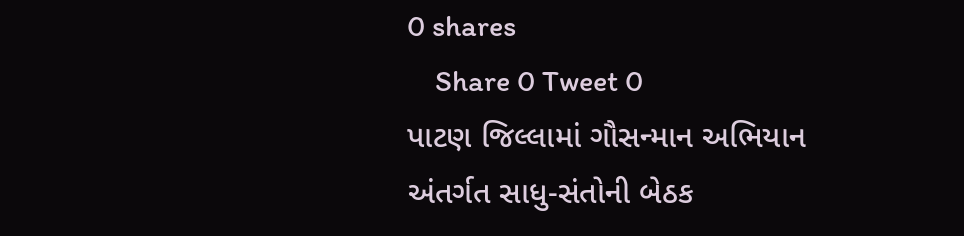0 shares
    Share 0 Tweet 0
પાટણ જિલ્લામાં ગૌસન્માન અભિયાન અંતર્ગત સાધુ-સંતોની બેઠક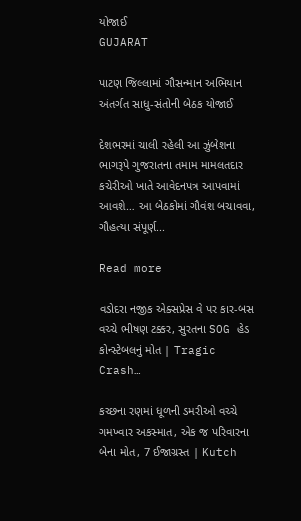યોજાઈ
GUJARAT

પાટણ જિલ્લામાં ગૌસન્માન અભિયાન અંતર્ગત સાધુ-સંતોની બેઠક યોજાઈ

દેશભરમાં ચાલી રહેલી આ ઝુંબેશના ભાગરૂપે ગુજરાતના તમામ મામલતદાર કચેરીઓ ખાતે આવેદનપત્ર આપવામાં આવશે… આ બેઠકોમાં ગૌવંશ બચાવવા, ગૌહત્યા સંપૂર્ણ...

Read more

વડોદરા નજીક એક્સપ્રેસ વે પર કાર-બસ વચ્ચે ભીષણ ટક્કર, સુરતના SOG હેડ કોન્સ્ટેબલનું મોત | Tragic Crash…

કચ્છના રણમાં ધૂળની ડમરીઓ વચ્ચે ગમખ્વાર અકસ્માત, એક જ પરિવારના બેના મોત, 7 ઈજાગ્રસ્ત | Kutch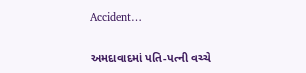Accident…

અમદાવાદમાં પતિ-પત્ની વચ્ચે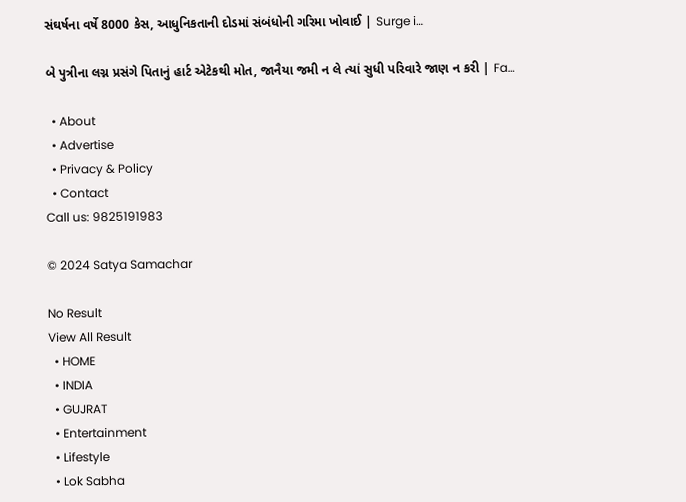સંઘર્ષના વર્ષે 8000 કેસ, આધુનિકતાની દોડમાં સંબંધોની ગરિમા ખોવાઈ | Surge i…

બે પુત્રીના લગ્ન પ્રસંગે પિતાનું હાર્ટ એટેકથી મોત, જાનૈયા જમી ન લે ત્યાં સુધી પરિવારે જાણ ન કરી | Fa…

  • About
  • Advertise
  • Privacy & Policy
  • Contact
Call us: 9825191983

© 2024 Satya Samachar

No Result
View All Result
  • HOME
  • INDIA
  • GUJRAT
  • Entertainment
  • Lifestyle
  • Lok Sabha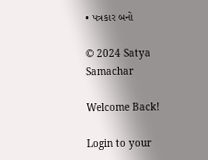• પત્રકાર બનો

© 2024 Satya Samachar

Welcome Back!

Login to your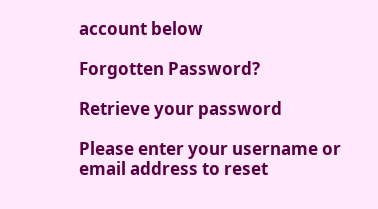account below

Forgotten Password?

Retrieve your password

Please enter your username or email address to reset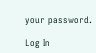your password.

Log In